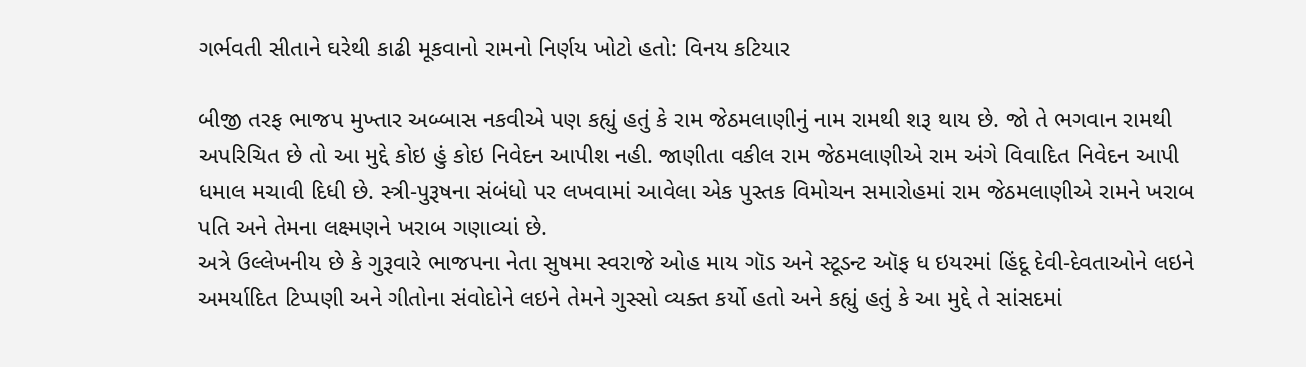ગર્ભવતી સીતાને ઘરેથી કાઢી મૂકવાનો રામનો નિર્ણય ખોટો હતો: વિનય કટિયાર

બીજી તરફ ભાજપ મુખ્તાર અબ્બાસ નકવીએ પણ કહ્યું હતું કે રામ જેઠમલાણીનું નામ રામથી શરૂ થાય છે. જો તે ભગવાન રામથી અપરિચિત છે તો આ મુદ્દે કોઇ હું કોઇ નિવેદન આપીશ નહી. જાણીતા વકીલ રામ જેઠમલાણીએ રામ અંગે વિવાદિત નિવેદન આપી ધમાલ મચાવી દિધી છે. સ્ત્રી-પુરૂષના સંબંધો પર લખવામાં આવેલા એક પુસ્તક વિમોચન સમારોહમાં રામ જેઠમલાણીએ રામને ખરાબ પતિ અને તેમના લક્ષ્મણને ખરાબ ગણાવ્યાં છે.
અત્રે ઉલ્લેખનીય છે કે ગુરૂવારે ભાજપના નેતા સુષમા સ્વરાજે ઓહ માય ગૉડ અને સ્ટૂડન્ટ ઑફ ધ ઇયરમાં હિંદૂ દેવી-દેવતાઓને લઇને અમર્યાદિત ટિપ્પણી અને ગીતોના સંવોદોને લઇને તેમને ગુસ્સો વ્યક્ત કર્યો હતો અને કહ્યું હતું કે આ મુદ્દે તે સાંસદમાં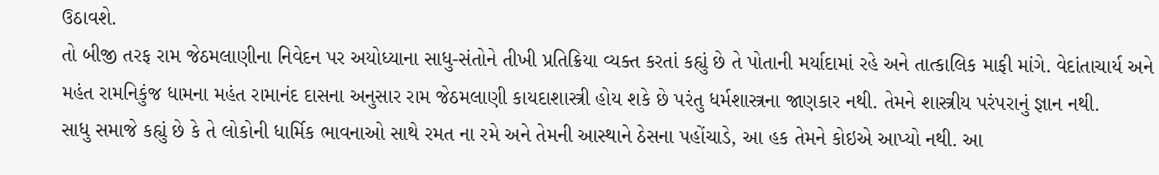ઉઠાવશે.
તો બીજી તરફ રામ જેઠમલાણીના નિવેદન પર અયોધ્યાના સાધુ-સંતોને તીખી પ્રતિક્રિયા વ્યક્ત કરતાં કહ્યું છે તે પોતાની મર્યાદામાં રહે અને તાત્કાલિક માફી માંગે. વેદાંતાચાર્ય અને મહંત રામનિકુંજ ધામના મહંત રામાનંદ દાસના અનુસાર રામ જેઠમલાણી કાયદાશાસ્ત્રી હોય શકે છે પરંતુ ધર્મશાસ્ત્રના જાણકાર નથી. તેમને શાસ્ત્રીય પરંપરાનું જ્ઞાન નથી.
સાધુ સમાજે કહ્યું છે કે તે લોકોની ધાર્મિક ભાવનાઓ સાથે રમત ના રમે અને તેમની આસ્થાને ઠેસના પહોંચાડે, આ હક તેમને કોઇએ આપ્યો નથી. આ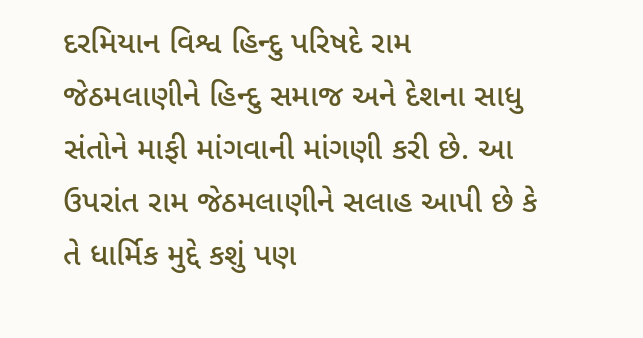દરમિયાન વિશ્વ હિન્દુ પરિષદે રામ જેઠમલાણીને હિન્દુ સમાજ અને દેશના સાધુ સંતોને માફી માંગવાની માંગણી કરી છે. આ ઉપરાંત રામ જેઠમલાણીને સલાહ આપી છે કે તે ધાર્મિક મુદ્દે કશું પણ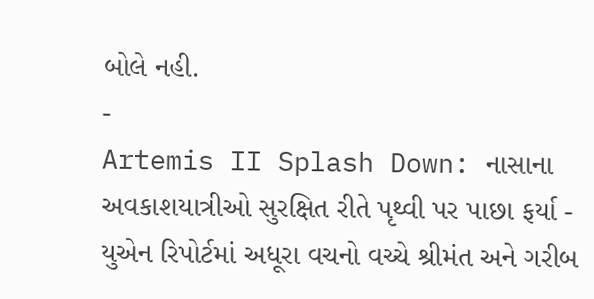બોલે નહી.
-
Artemis II Splash Down: નાસાના અવકાશયાત્રીઓ સુરક્ષિત રીતે પૃથ્વી પર પાછા ફર્યા -
યુએન રિપોર્ટમાં અધૂરા વચનો વચ્ચે શ્રીમંત અને ગરીબ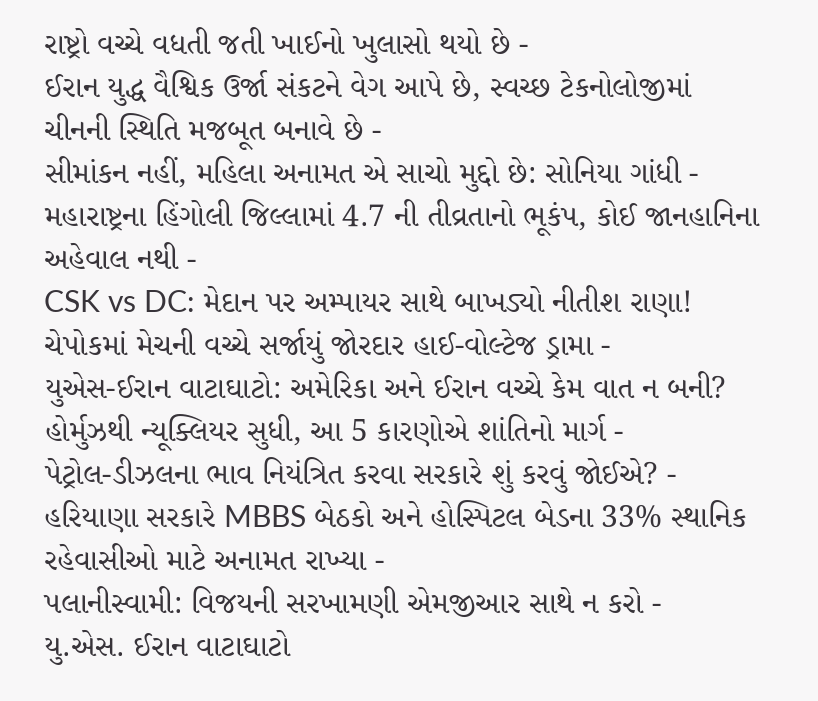રાષ્ટ્રો વચ્ચે વધતી જતી ખાઈનો ખુલાસો થયો છે -
ઈરાન યુદ્ધ વૈશ્વિક ઉર્જા સંકટને વેગ આપે છે, સ્વચ્છ ટેકનોલોજીમાં ચીનની સ્થિતિ મજબૂત બનાવે છે -
સીમાંકન નહીં, મહિલા અનામત એ સાચો મુદ્દો છે: સોનિયા ગાંધી -
મહારાષ્ટ્રના હિંગોલી જિલ્લામાં 4.7 ની તીવ્રતાનો ભૂકંપ, કોઈ જાનહાનિના અહેવાલ નથી -
CSK vs DC: મેદાન પર અમ્પાયર સાથે બાખડ્યો નીતીશ રાણા! ચેપોકમાં મેચની વચ્ચે સર્જાયું જોરદાર હાઈ-વોલ્ટેજ ડ્રામા -
યુએસ-ઈરાન વાટાઘાટો: અમેરિકા અને ઈરાન વચ્ચે કેમ વાત ન બની? હોર્મુઝથી ન્યૂક્લિયર સુધી, આ 5 કારણોએ શાંતિનો માર્ગ -
પેટ્રોલ-ડીઝલના ભાવ નિયંત્રિત કરવા સરકારે શું કરવું જોઈએ? -
હરિયાણા સરકારે MBBS બેઠકો અને હોસ્પિટલ બેડના 33% સ્થાનિક રહેવાસીઓ માટે અનામત રાખ્યા -
પલાનીસ્વામી: વિજયની સરખામણી એમજીઆર સાથે ન કરો -
યુ.એસ. ઈરાન વાટાઘાટો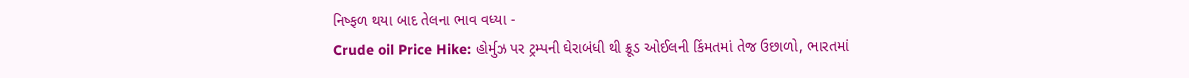નિષ્ફળ થયા બાદ તેલના ભાવ વધ્યા -
Crude oil Price Hike: હોર્મુઝ પર ટ્રમ્પની ઘેરાબંધી થી ક્રૂડ ઓઈલની કિંમતમાં તેજ ઉછાળો, ભારતમાં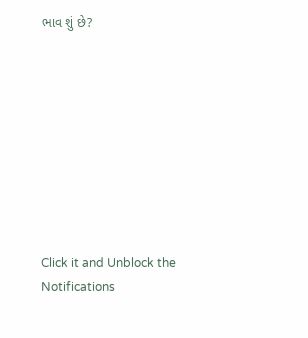ભાવ શું છે?









Click it and Unblock the Notifications